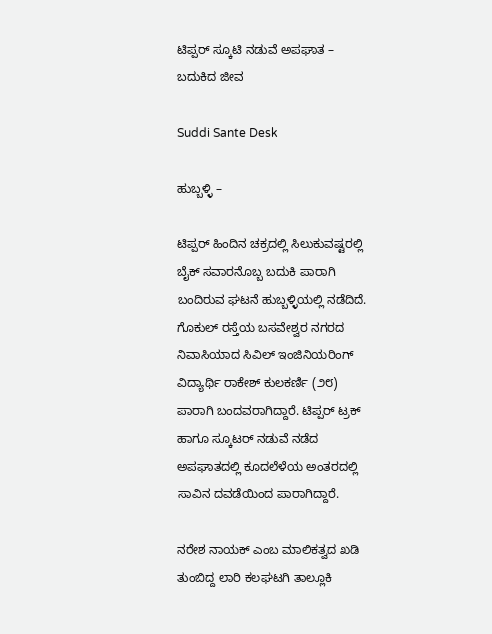ಟಿಪ್ಪರ್ ಸ್ಕೂಟಿ ನಡುವೆ ಅಪಘಾತ – ಬದುಕಿದ ಜೀವ

Suddi Sante Desk

ಹುಬ್ಬಳ್ಳಿ –

ಟಿಪ್ಪರ್ ಹಿಂದಿನ ಚಕ್ರದಲ್ಲಿ ಸಿಲುಕುವಷ್ಟರಲ್ಲಿ ಬೈಕ್ ಸವಾರನೊಬ್ಬ ಬದುಕಿ ಪಾರಾಗಿ ಬಂದಿರುವ ಘಟನೆ ಹುಬ್ಬಳ್ಳಿಯಲ್ಲಿ ನಡೆದಿದೆ. ಗೊಕುಲ್ ರಸ್ತೆಯ ಬಸವೇಶ್ವರ ನಗರದ ನಿವಾಸಿಯಾದ ಸಿವಿಲ್ ಇಂಜಿನಿಯರಿಂಗ್ ವಿದ್ಯಾರ್ಥಿ ರಾಕೇಶ್ ಕುಲಕರ್ಣಿ (೨೮) ಪಾರಾಗಿ ಬಂದವರಾಗಿದ್ದಾರೆ. ಟಿಪ್ಪರ್ ಟ್ರಕ್ ಹಾಗೂ ಸ್ಕೂಟರ್ ನಡುವೆ ನಡೆದ ಅಪಘಾತದಲ್ಲಿ ಕೂದಲೆಳೆಯ ಅಂತರದಲ್ಲಿ ಸಾವಿನ ದವಡೆಯಿಂದ ಪಾರಾಗಿದ್ದಾರೆ.

ನರೇಶ ನಾಯಕ್ ಎಂಬ ಮಾಲಿಕತ್ವದ ಖಡಿ ತುಂಬಿದ್ದ ಲಾರಿ ಕಲಘಟಗಿ ತಾಲ್ಲೂಕಿ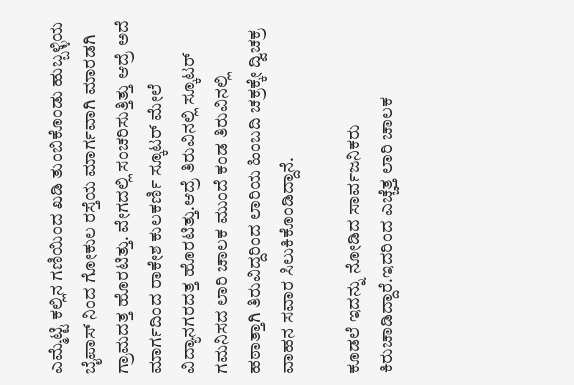ಎಮ್ಮೆಟ್ಟಿ ಕಲ್ಲಿನ ಗಣಿಯಿಂದ ಖಡಿ ತುಂಬಿಕೊಂಡು ಹುಬ್ಬಳ್ಳಿಯ ಬೈಪಾಸ್ ನಿಂದ ಗೋಕುಲ ರಸ್ತೆಯ ಮಾರ್ಗವಾಗಿ ಮಾರಡಗಿ ಗ್ರಾಮದತ್ತ ಹೊರಟಿತ್ತು. ವೇಗದಲ್ಲಿ ಸಂಚರಿಸುತ್ತಿತ್ತು ಆದ್ರೆ ಅದೆ ಮಾರ್ಗದಿಂದ ರಾಕೇಶ ಕುಲಕರ್ಣಿ ಸ್ಕೂಟರ್ ಮೇಲೆ ವಿದ್ಯಾನಗರದತ್ತ ಹೊರಟಿತ್ತು.ಆದ್ರೆ ತಿರುವಿನಲ್ಲಿ ಸ್ಕೂಟರ್ ಗಮನಿಸದ ಲಾರಿ ಚಾಲಕ ಮುಂದೆ ಕಂಡ ತಿರುವಿನಲ್ಲಿ ಹಠಾತ್ತಾಗಿ ತಿರುವಿದ್ದರಿಂದ ಲಾರಿಯ ಹಿಂಬದಿ ಚಕ್ರಕ್ಕೇ ದ್ವಿಚಕ್ರ ವಾಹನ ಸವಾರ ಸಿಲುಕಿಕೊಂಡಿದ್ದಾನೆ.

ಕೂಡಲೆ ಇದನ್ನು ನೋಡಿದ ಸಾರ್ವಜನಿಕರು ಕಿರುಚಾಡಿದ್ದಾರೆ.ಇದರಿಂದ ಎಚ್ಚೆತ್ತ ಲಾರಿ ಚಾಲಕ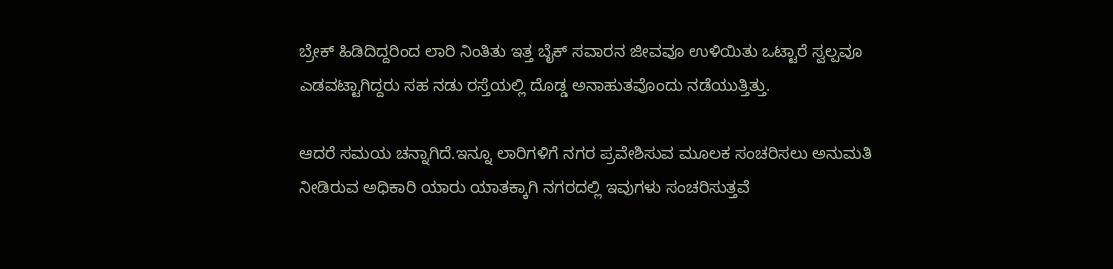ಬ್ರೇಕ್ ಹಿಡಿದಿದ್ದರಿಂದ ಲಾರಿ ನಿಂತಿತು ಇತ್ತ ಬೈಕ್ ಸವಾರನ ಜೀವವೂ ಉಳಿಯಿತು ಒಟ್ಟಾರೆ ಸ್ವಲ್ಪವೂ ಎಡವಟ್ಟಾಗಿದ್ದರು ಸಹ ನಡು ರಸ್ತೆಯಲ್ಲಿ ದೊಡ್ಡ ಅನಾಹುತವೊಂದು ನಡೆಯುತ್ತಿತ್ತು.

ಆದರೆ ಸಮಯ ಚನ್ನಾಗಿದೆ.ಇನ್ನೂ ಲಾರಿಗಳಿಗೆ ನಗರ ಪ್ರವೇಶಿಸುವ ಮೂಲಕ ಸಂಚರಿಸಲು ಅನುಮತಿ ನೀಡಿರುವ ಅಧಿಕಾರಿ ಯಾರು ಯಾತಕ್ಕಾಗಿ ನಗರದಲ್ಲಿ ಇವುಗಳು ಸಂಚರಿಸುತ್ತವೆ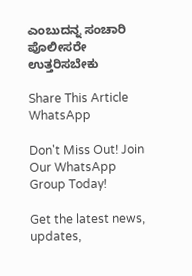ಎಂಬುದನ್ನ ಸಂಚಾರಿ ಪೊಲೀಸರೇ ಉತ್ತರಿಸಬೇಕು

Share This Article
WhatsApp

Don't Miss Out! Join Our WhatsApp Group Today!

Get the latest news, updates,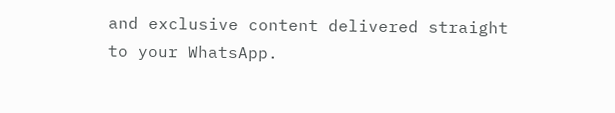and exclusive content delivered straight to your WhatsApp.